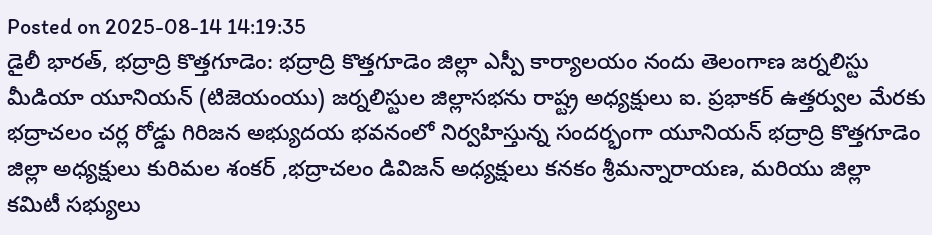Posted on 2025-08-14 14:19:35
డైలీ భారత్, భద్రాద్రి కొత్తగూడెం: భద్రాద్రి కొత్తగూడెం జిల్లా ఎస్పీ కార్యాలయం నందు తెలంగాణ జర్నలిస్టు మీడియా యూనియన్ (టిజెయంయు) జర్నలిస్టుల జిల్లాసభను రాష్ట్ర అధ్యక్షులు ఐ. ప్రభాకర్ ఉత్తర్వుల మేరకు భద్రాచలం చర్ల రోడ్డు గిరిజన అభ్యుదయ భవనంలో నిర్వహిస్తున్న సందర్భంగా యూనియన్ భద్రాద్రి కొత్తగూడెం జిల్లా అధ్యక్షులు కురిమల శంకర్ ,భద్రాచలం డివిజన్ అధ్యక్షులు కనకం శ్రీమన్నారాయణ, మరియు జిల్లా కమిటీ సభ్యులు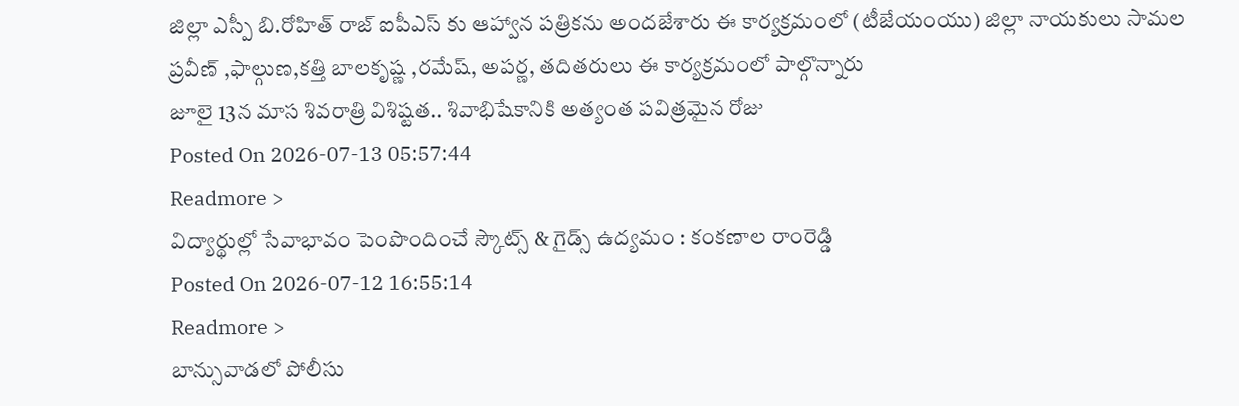జిల్లా ఎస్పీ బి.రోహిత్ రాజ్ ఐపీఎస్ కు ఆహ్వాన పత్రికను అందజేశారు ఈ కార్యక్రమంలో (టీజేయంయు) జిల్లా నాయకులు సామల ప్రవీణ్ ,ఫాల్గుణ,కత్తి బాలకృష్ణ ,రమేష్, అపర్ణ, తదితరులు ఈ కార్యక్రమంలో పాల్గొన్నారు
జూలై 13న మాస శివరాత్రి విశిష్టత.. శివాభిషేకానికి అత్యంత పవిత్రమైన రోజు
Posted On 2026-07-13 05:57:44
Readmore >
విద్యార్థుల్లో సేవాభావం పెంపొందించే స్కౌట్స్ & గైడ్స్ ఉద్యమం : కంకణాల రాంరెడ్డి
Posted On 2026-07-12 16:55:14
Readmore >
బాన్సువాడలో పోలీసు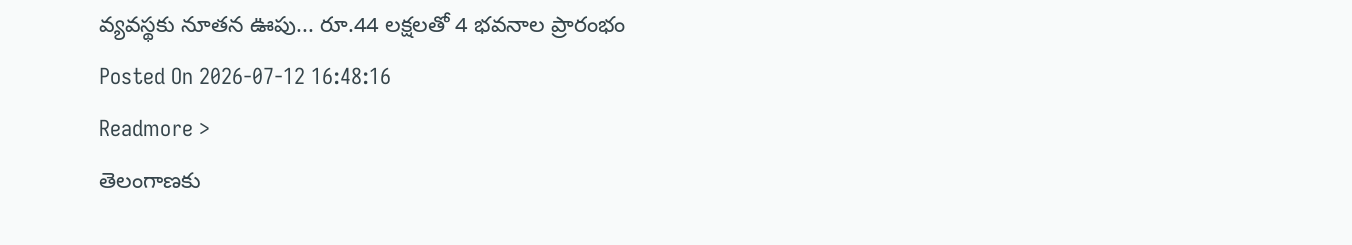వ్యవస్థకు నూతన ఊపు... రూ.44 లక్షలతో 4 భవనాల ప్రారంభం
Posted On 2026-07-12 16:48:16
Readmore >
తెలంగాణకు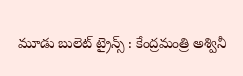మూడు బులెట్ ట్రైన్స్ : కేంద్రమంత్రి అశ్వినీ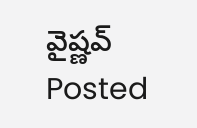వైష్ణవ్
Posted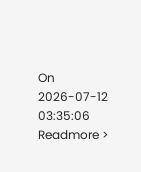On 2026-07-12 03:35:06
Readmore >